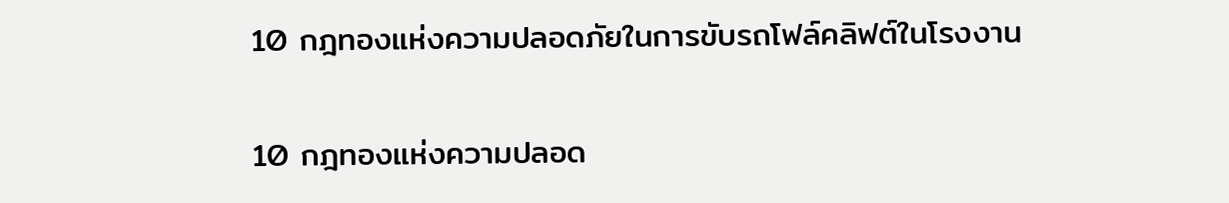10 กฎทองแห่งความปลอดภัยในการขับรถโฟล์คลิฟต์ในโรงงาน

10 กฎทองแห่งความปลอด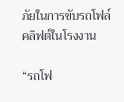ภัยในการขับรถโฟล์คลิฟต์ในโรงงาน

“รถโฟ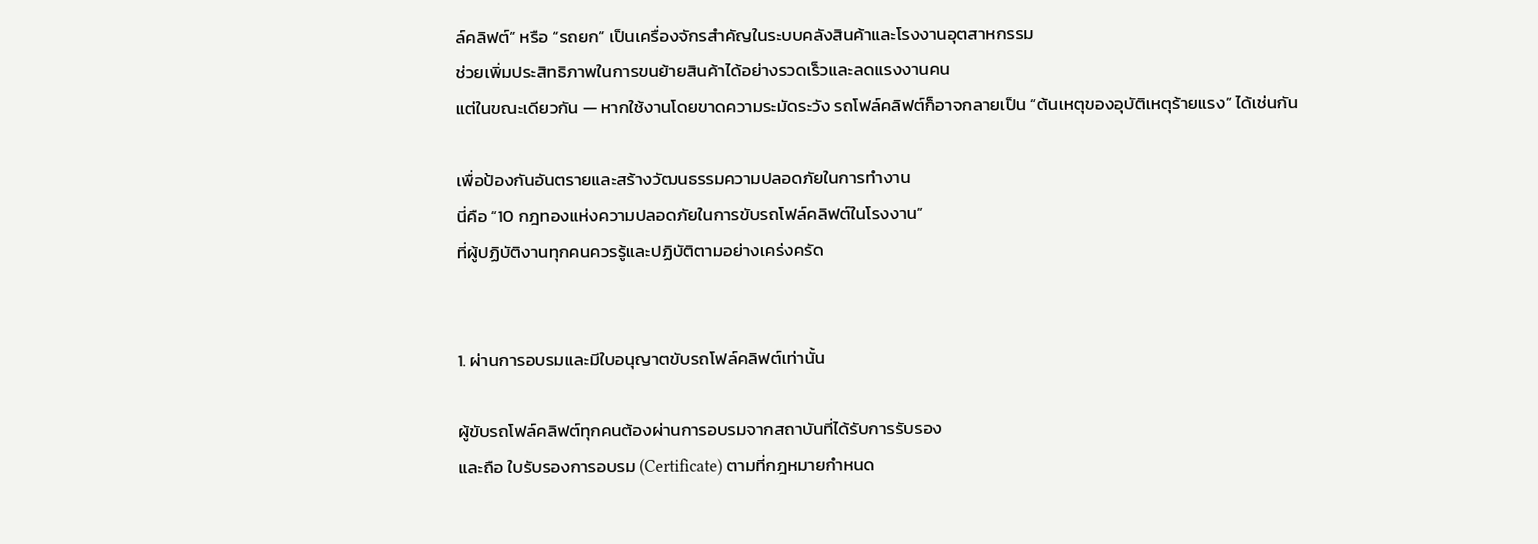ล์คลิฟต์” หรือ “รถยก” เป็นเครื่องจักรสำคัญในระบบคลังสินค้าและโรงงานอุตสาหกรรม
ช่วยเพิ่มประสิทธิภาพในการขนย้ายสินค้าได้อย่างรวดเร็วและลดแรงงานคน
แต่ในขณะเดียวกัน — หากใช้งานโดยขาดความระมัดระวัง รถโฟล์คลิฟต์ก็อาจกลายเป็น “ต้นเหตุของอุบัติเหตุร้ายแรง” ได้เช่นกัน

เพื่อป้องกันอันตรายและสร้างวัฒนธรรมความปลอดภัยในการทำงาน
นี่คือ “10 กฎทองแห่งความปลอดภัยในการขับรถโฟล์คลิฟต์ในโรงงาน”
ที่ผู้ปฏิบัติงานทุกคนควรรู้และปฏิบัติตามอย่างเคร่งครัด


1. ผ่านการอบรมและมีใบอนุญาตขับรถโฟล์คลิฟต์เท่านั้น

ผู้ขับรถโฟล์คลิฟต์ทุกคนต้องผ่านการอบรมจากสถาบันที่ได้รับการรับรอง
และถือ ใบรับรองการอบรม (Certificate) ตามที่กฎหมายกำหนด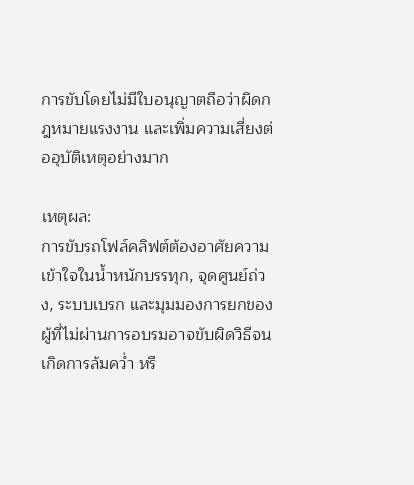การขับโดยไม่มีใบอนุญาตถือว่าผิดกฎหมายแรงงาน และเพิ่มความเสี่ยงต่ออุบัติเหตุอย่างมาก

เหตุผล:
การขับรถโฟล์คลิฟต์ต้องอาศัยความเข้าใจในน้ำหนักบรรทุก, จุดศูนย์ถ่วง, ระบบเบรก และมุมมองการยกของ
ผู้ที่ไม่ผ่านการอบรมอาจขับผิดวิธีจนเกิดการล้มคว่ำ หรื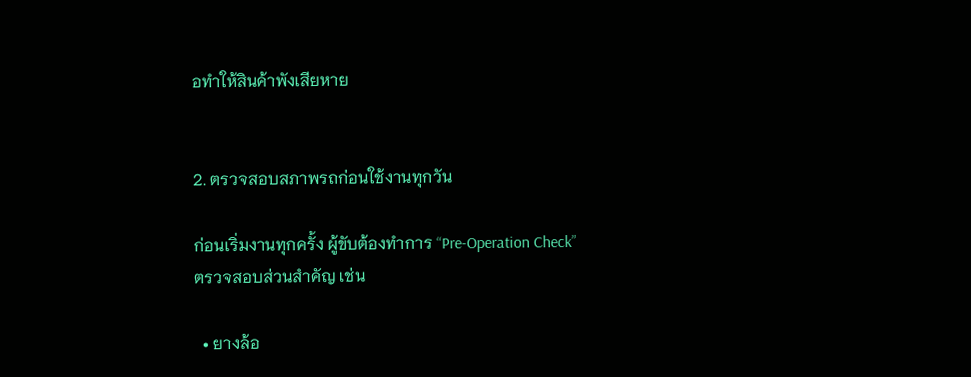อทำให้สินค้าพังเสียหาย


2. ตรวจสอบสภาพรถก่อนใช้งานทุกวัน

ก่อนเริ่มงานทุกครั้ง ผู้ขับต้องทำการ “Pre-Operation Check”
ตรวจสอบส่วนสำคัญ เช่น

  • ยางล้อ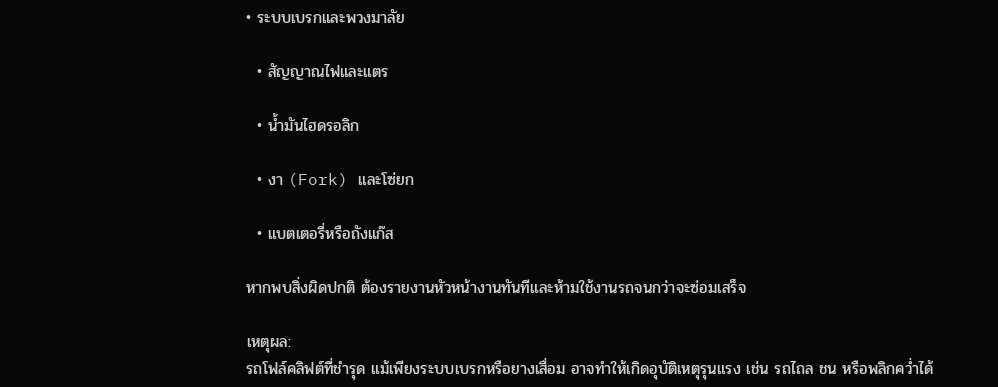• ระบบเบรกและพวงมาลัย

  • สัญญาณไฟและแตร

  • น้ำมันไฮดรอลิก

  • งา (Fork) และโซ่ยก

  • แบตเตอรี่หรือถังแก๊ส

หากพบสิ่งผิดปกติ ต้องรายงานหัวหน้างานทันทีและห้ามใช้งานรถจนกว่าจะซ่อมเสร็จ

เหตุผล:
รถโฟล์คลิฟต์ที่ชำรุด แม้เพียงระบบเบรกหรือยางเสื่อม อาจทำให้เกิดอุบัติเหตุรุนแรง เช่น รถไถล ชน หรือพลิกคว่ำได้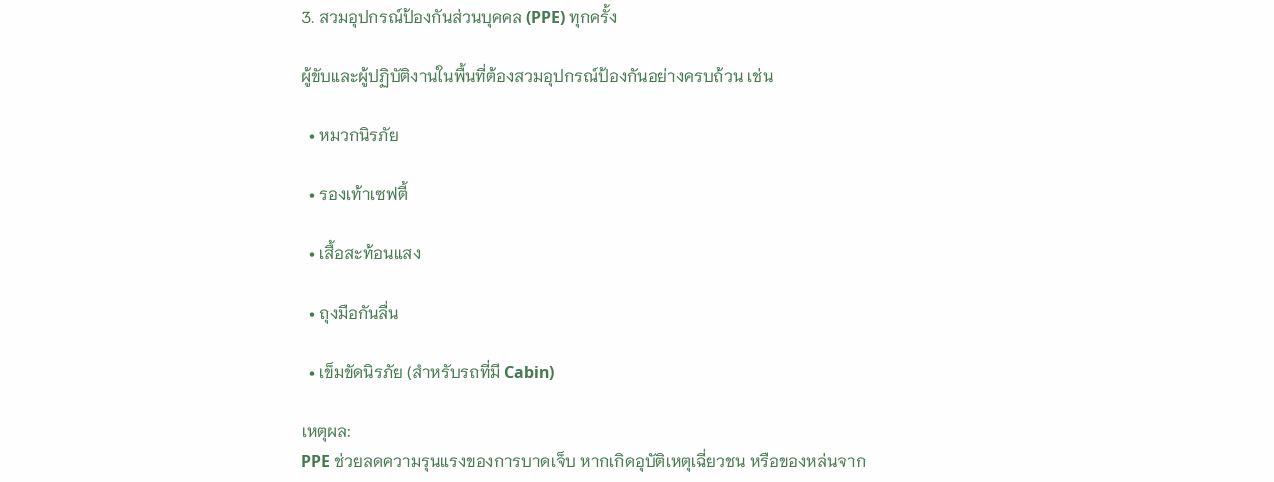3. สวมอุปกรณ์ป้องกันส่วนบุคคล (PPE) ทุกครั้ง

ผู้ขับและผู้ปฏิบัติงานในพื้นที่ต้องสวมอุปกรณ์ป้องกันอย่างครบถ้วน เช่น

  • หมวกนิรภัย

  • รองเท้าเซฟตี้

  • เสื้อสะท้อนแสง

  • ถุงมือกันลื่น

  • เข็มขัดนิรภัย (สำหรับรถที่มี Cabin)

เหตุผล:
PPE ช่วยลดความรุนแรงของการบาดเจ็บ หากเกิดอุบัติเหตุเฉี่ยวชน หรือของหล่นจาก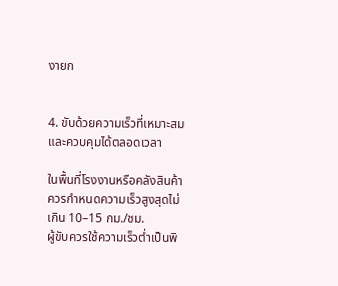งายก


4. ขับด้วยความเร็วที่เหมาะสม และควบคุมได้ตลอดเวลา

ในพื้นที่โรงงานหรือคลังสินค้า ควรกำหนดความเร็วสูงสุดไม่เกิน 10–15 กม./ชม.
ผู้ขับควรใช้ความเร็วต่ำเป็นพิ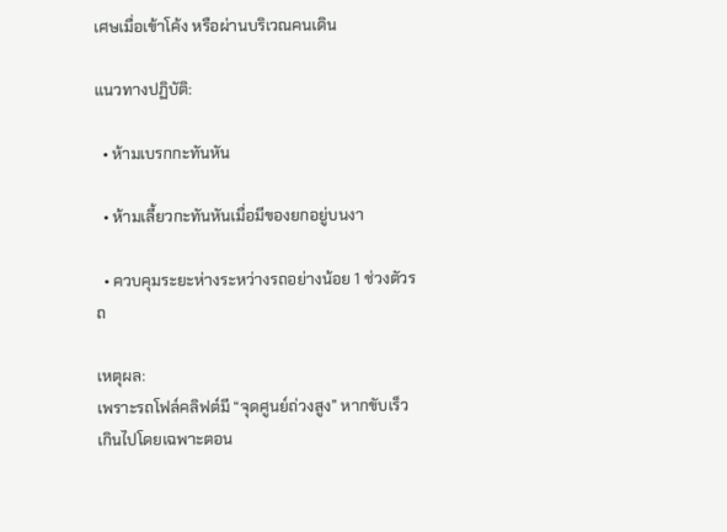เศษเมื่อเข้าโค้ง หรือผ่านบริเวณคนเดิน

แนวทางปฏิบัติ:

  • ห้ามเบรกกะทันหัน

  • ห้ามเลี้ยวกะทันหันเมื่อมีของยกอยู่บนงา

  • ควบคุมระยะห่างระหว่างรถอย่างน้อย 1 ช่วงตัวรถ

เหตุผล:
เพราะรถโฟล์คลิฟต์มี “จุดศูนย์ถ่วงสูง” หากขับเร็วเกินไปโดยเฉพาะตอน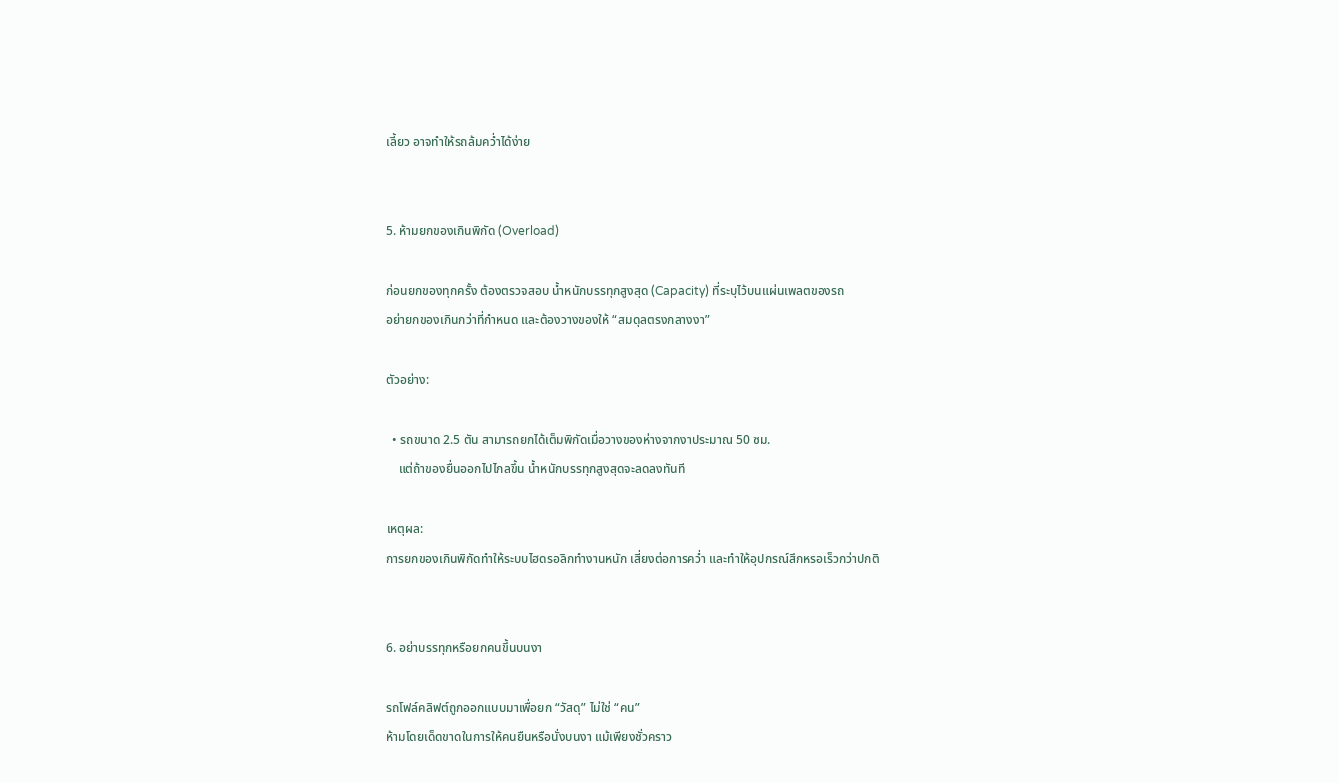เลี้ยว อาจทำให้รถล้มคว่ำได้ง่าย


5. ห้ามยกของเกินพิกัด (Overload)

ก่อนยกของทุกครั้ง ต้องตรวจสอบ น้ำหนักบรรทุกสูงสุด (Capacity) ที่ระบุไว้บนแผ่นเพลตของรถ
อย่ายกของเกินกว่าที่กำหนด และต้องวางของให้ “สมดุลตรงกลางงา”

ตัวอย่าง:

  • รถขนาด 2.5 ตัน สามารถยกได้เต็มพิกัดเมื่อวางของห่างจากงาประมาณ 50 ซม.
    แต่ถ้าของยื่นออกไปไกลขึ้น น้ำหนักบรรทุกสูงสุดจะลดลงทันที

เหตุผล:
การยกของเกินพิกัดทำให้ระบบไฮดรอลิกทำงานหนัก เสี่ยงต่อการคว่ำ และทำให้อุปกรณ์สึกหรอเร็วกว่าปกติ


6. อย่าบรรทุกหรือยกคนขึ้นบนงา

รถโฟล์คลิฟต์ถูกออกแบบมาเพื่อยก “วัสดุ” ไม่ใช่ “คน”
ห้ามโดยเด็ดขาดในการให้คนยืนหรือนั่งบนงา แม้เพียงชั่วคราว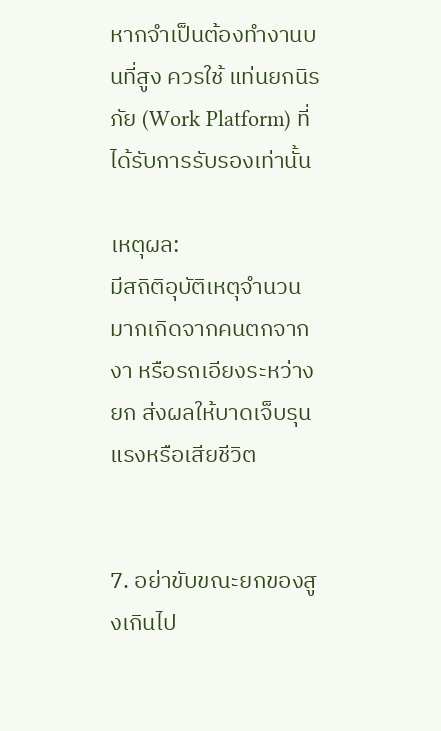หากจำเป็นต้องทำงานบนที่สูง ควรใช้ แท่นยกนิรภัย (Work Platform) ที่ได้รับการรับรองเท่านั้น

เหตุผล:
มีสถิติอุบัติเหตุจำนวนมากเกิดจากคนตกจากงา หรือรถเอียงระหว่างยก ส่งผลให้บาดเจ็บรุนแรงหรือเสียชีวิต


7. อย่าขับขณะยกของสูงเกินไป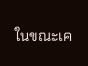ในขณะเค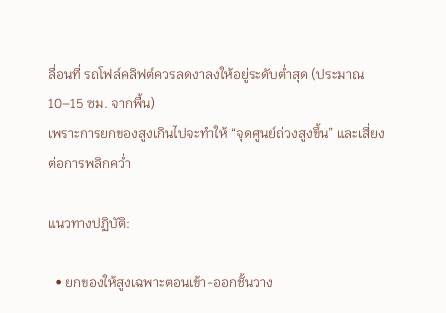ลื่อนที่ รถโฟล์คลิฟต์ควรลดงาลงให้อยู่ระดับต่ำสุด (ประมาณ 10–15 ซม. จากพื้น)
เพราะการยกของสูงเกินไปจะทำให้ “จุดศูนย์ถ่วงสูงขึ้น” และเสี่ยงต่อการพลิกคว่ำ

แนวทางปฏิบัติ:

  • ยกของให้สูงเฉพาะตอนเข้า-ออกชั้นวาง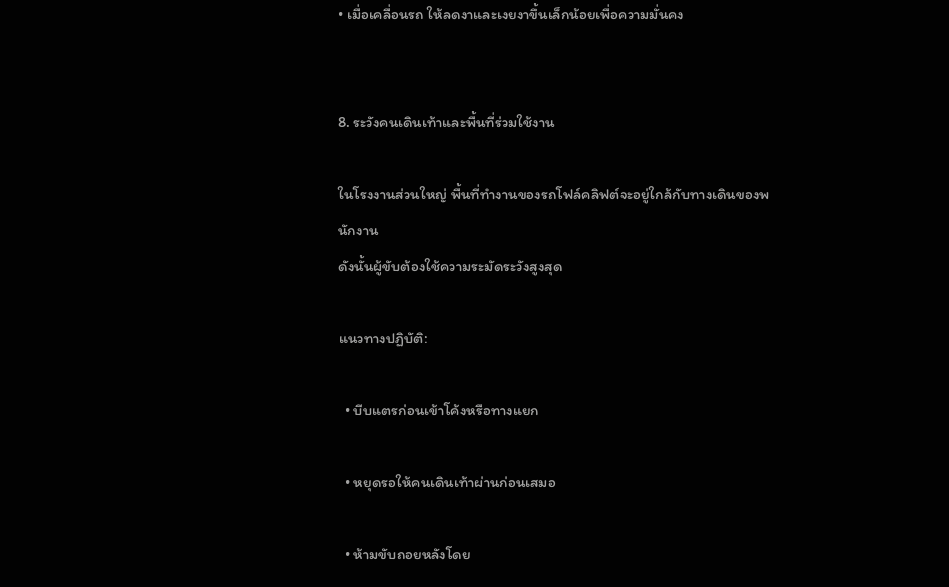• เมื่อเคลื่อนรถ ให้ลดงาและเงยงาขึ้นเล็กน้อยเพื่อความมั่นคง


8. ระวังคนเดินเท้าและพื้นที่ร่วมใช้งาน

ในโรงงานส่วนใหญ่ พื้นที่ทำงานของรถโฟล์คลิฟต์จะอยู่ใกล้กับทางเดินของพนักงาน
ดังนั้นผู้ขับต้องใช้ความระมัดระวังสูงสุด

แนวทางปฏิบัติ:

  • บีบแตรก่อนเข้าโค้งหรือทางแยก

  • หยุดรอให้คนเดินเท้าผ่านก่อนเสมอ

  • ห้ามขับถอยหลังโดย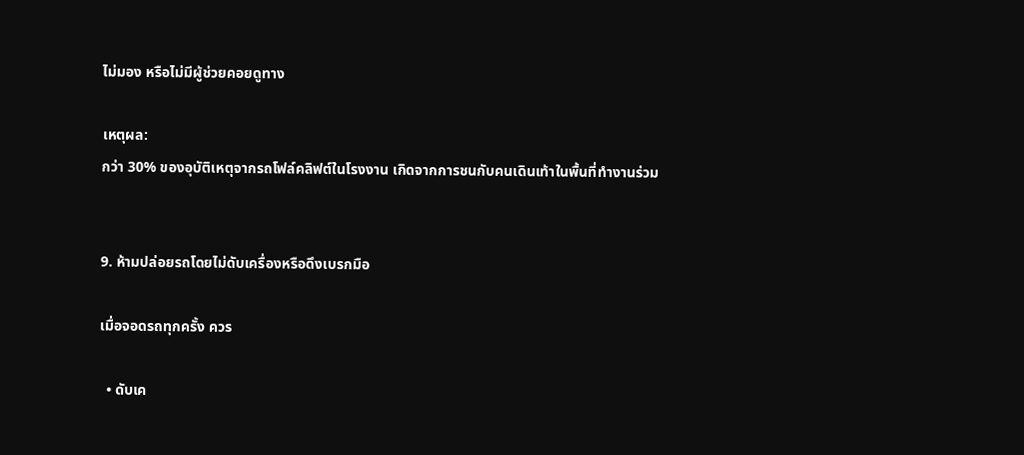ไม่มอง หรือไม่มีผู้ช่วยคอยดูทาง

เหตุผล:
กว่า 30% ของอุบัติเหตุจากรถโฟล์คลิฟต์ในโรงงาน เกิดจากการชนกับคนเดินเท้าในพื้นที่ทำงานร่วม


9. ห้ามปล่อยรถโดยไม่ดับเครื่องหรือดึงเบรกมือ

เมื่อจอดรถทุกครั้ง ควร

  • ดับเค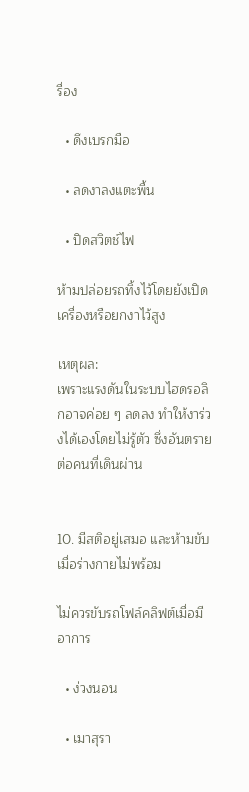รื่อง

  • ดึงเบรกมือ

  • ลดงาลงแตะพื้น

  • ปิดสวิตช์ไฟ

ห้ามปล่อยรถทิ้งไว้โดยยังเปิดเครื่องหรือยกงาไว้สูง

เหตุผล:
เพราะแรงดันในระบบไฮดรอลิกอาจค่อย ๆ ลดลง ทำให้งาร่วงได้เองโดยไม่รู้ตัว ซึ่งอันตรายต่อคนที่เดินผ่าน


10. มีสติอยู่เสมอ และห้ามขับเมื่อร่างกายไม่พร้อม

ไม่ควรขับรถโฟล์คลิฟต์เมื่อมีอาการ

  • ง่วงนอน

  • เมาสุรา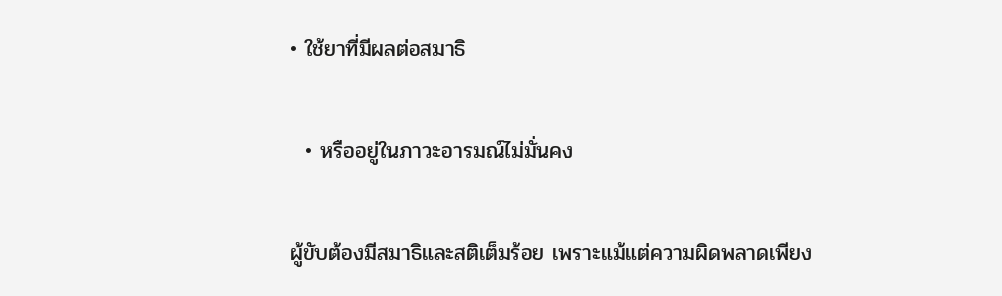• ใช้ยาที่มีผลต่อสมาธิ

  • หรืออยู่ในภาวะอารมณ์ไม่มั่นคง

ผู้ขับต้องมีสมาธิและสติเต็มร้อย เพราะแม้แต่ความผิดพลาดเพียง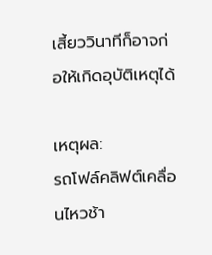เสี้ยววินาทีก็อาจก่อให้เกิดอุบัติเหตุได้

เหตุผล:
รถโฟล์คลิฟต์เคลื่อนไหวช้า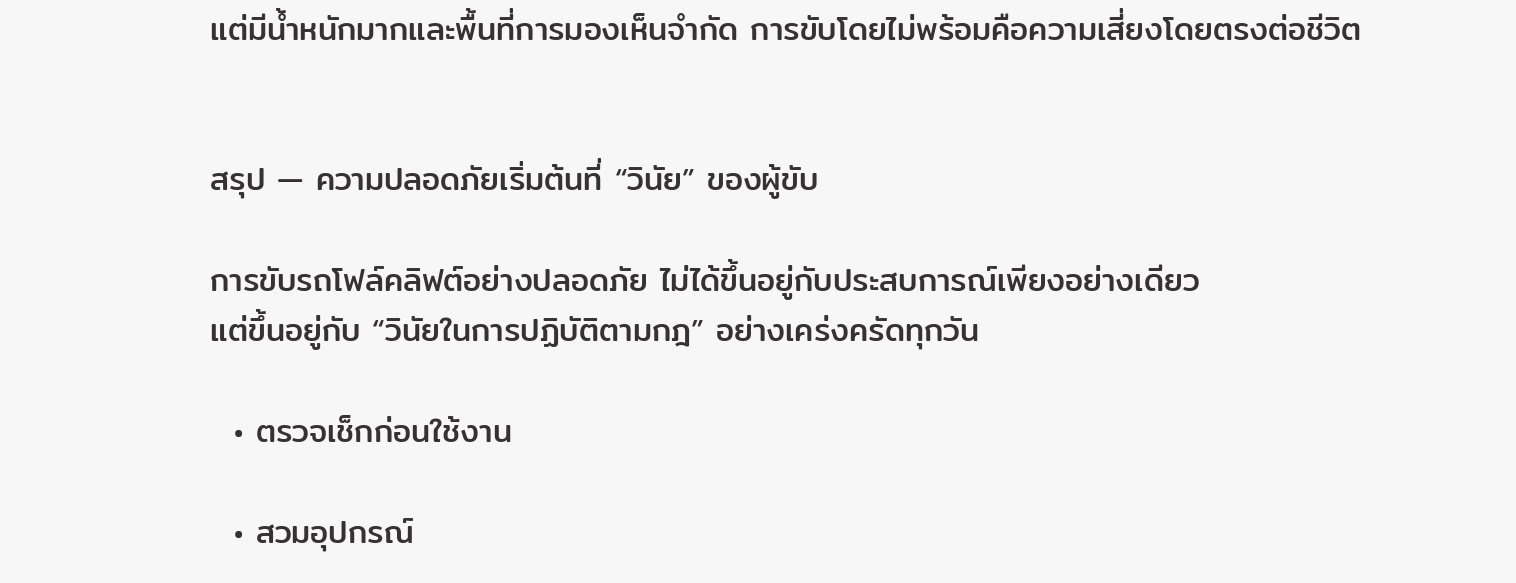แต่มีน้ำหนักมากและพื้นที่การมองเห็นจำกัด การขับโดยไม่พร้อมคือความเสี่ยงโดยตรงต่อชีวิต


สรุป — ความปลอดภัยเริ่มต้นที่ “วินัย” ของผู้ขับ

การขับรถโฟล์คลิฟต์อย่างปลอดภัย ไม่ได้ขึ้นอยู่กับประสบการณ์เพียงอย่างเดียว
แต่ขึ้นอยู่กับ “วินัยในการปฏิบัติตามกฎ” อย่างเคร่งครัดทุกวัน

  • ตรวจเช็กก่อนใช้งาน

  • สวมอุปกรณ์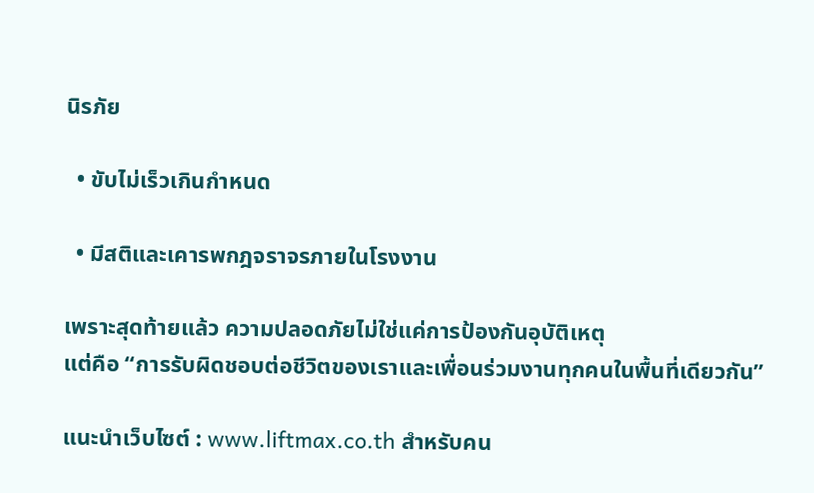นิรภัย

  • ขับไม่เร็วเกินกำหนด

  • มีสติและเคารพกฎจราจรภายในโรงงาน

เพราะสุดท้ายแล้ว ความปลอดภัยไม่ใช่แค่การป้องกันอุบัติเหตุ
แต่คือ “การรับผิดชอบต่อชีวิตของเราและเพื่อนร่วมงานทุกคนในพื้นที่เดียวกัน”

แนะนำเว็บไซต์ : www.liftmax.co.th สำหรับคน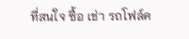ที่สนใจ ซื้อ เช่า รถโฟล์ค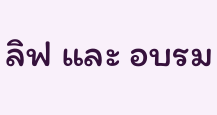ลิฟ และ อบรม